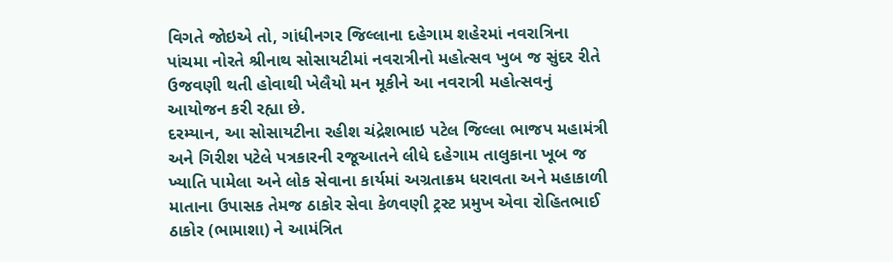વિગતે જોઇએ તો, ગાંધીનગર જિલ્લાના દહેગામ શહેરમાં નવરાત્રિના પાંચમા નોરતે શ્રીનાથ સોસાયટીમાં નવરાત્રીનો મહોત્સવ ખુબ જ સુંદર રીતે ઉજવણી થતી હોવાથી ખેલૈયો મન મૂકીને આ નવરાત્રી મહોત્સવનું આયોજન કરી રહ્યા છે.
દરમ્યાન, આ સોસાયટીના રહીશ ચંદ્રેશભાઇ પટેલ જિલ્લા ભાજપ મહામંત્રી અને ગિરીશ પટેલે પત્રકારની રજૂઆતને લીધે દહેગામ તાલુકાના ખૂબ જ ખ્યાતિ પામેલા અને લોક સેવાના કાર્યમાં અગ્રતાક્રમ ધરાવતા અને મહાકાળી માતાના ઉપાસક તેમજ ઠાકોર સેવા કેળવણી ટ્રસ્ટ પ્રમુખ એવા રોહિતભાઈ ઠાકોર (ભામાશા) ને આમંત્રિત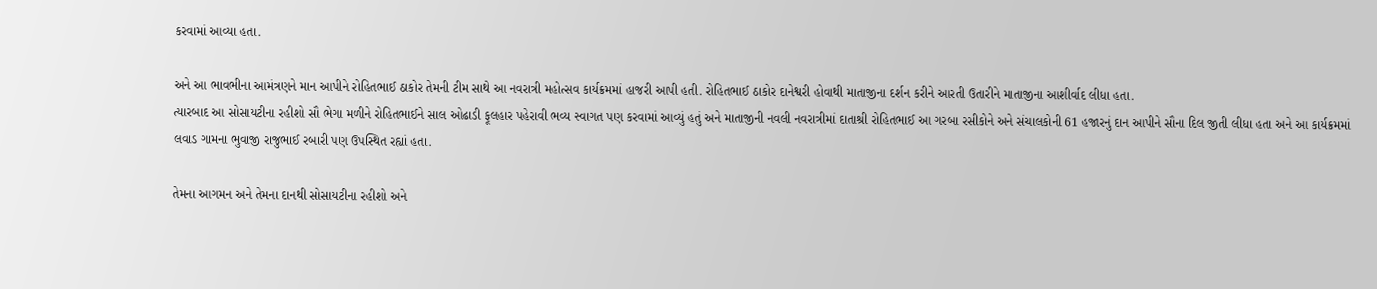કરવામાં આવ્યા હતા.

અને આ ભાવભીના આમંત્રણને માન આપીને રોહિતભાઈ ઠાકોર તેમની ટીમ સાથે આ નવરાત્રી મહોત્સવ કાર્યક્રમમાં હાજરી આપી હતી. રોહિતભાઈ ઠાકોર દાનેશ્વરી હોવાથી માતાજીના દર્શન કરીને આરતી ઉતારીને માતાજીના આશીર્વાદ લીધા હતા.
ત્યારબાદ આ સોસાયટીના રહીશો સૌ ભેગા મળીને રોહિતભાઈને સાલ ઓઢાડી ફૂલહાર પહેરાવી ભવ્ય સ્વાગત પણ કરવામાં આવ્યું હતું અને માતાજીની નવલી નવરાત્રીમાં દાતાશ્રી રોહિતભાઈ આ ગરબા રસીકોને અને સંચાલકોની 61 હજારનું દાન આપીને સૌના દિલ જીતી લીધા હતા અને આ કાર્યક્રમમાં લવાડ ગામના ભુવાજી રાજુભાઈ રબારી પણ ઉપસ્થિત રહ્યાં હતા.

તેમના આગમન અને તેમના દાનથી સોસાયટીના રહીશો અને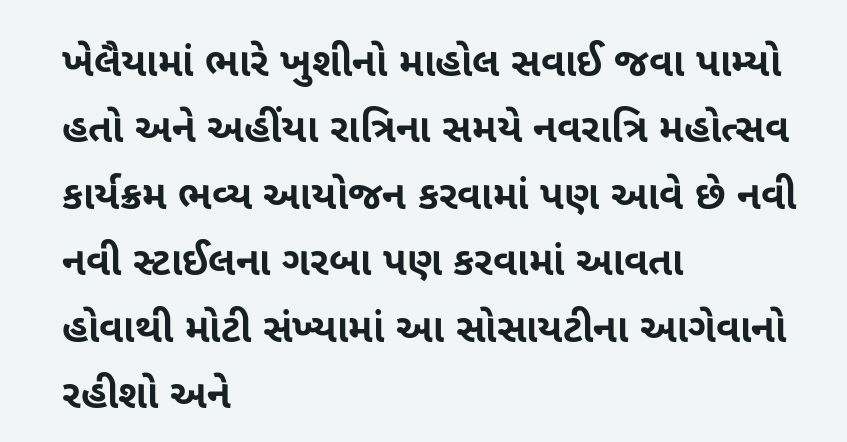ખેલૈયામાં ભારે ખુશીનો માહોલ સવાઈ જવા પામ્યો હતો અને અહીંયા રાત્રિના સમયે નવરાત્રિ મહોત્સવ કાર્યક્રમ ભવ્ય આયોજન કરવામાં પણ આવે છે નવી નવી સ્ટાઈલના ગરબા પણ કરવામાં આવતા હોવાથી મોટી સંખ્યામાં આ સોસાયટીના આગેવાનો રહીશો અને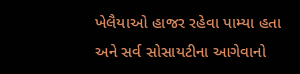ખેલૈયાઓ હાજર રહેવા પામ્યા હતા અને સર્વ સોસાયટીના આગેવાનો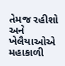તેમજ રહીશો અને ખેલૈયાઓએ મહાકાળી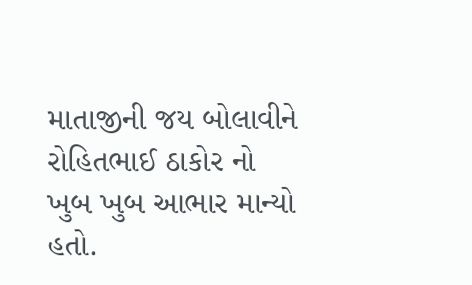માતાજીની જય બોલાવીને રોહિતભાઈ ઠાકોર નો ખુબ ખુબ આભાર માન્યો હતો.